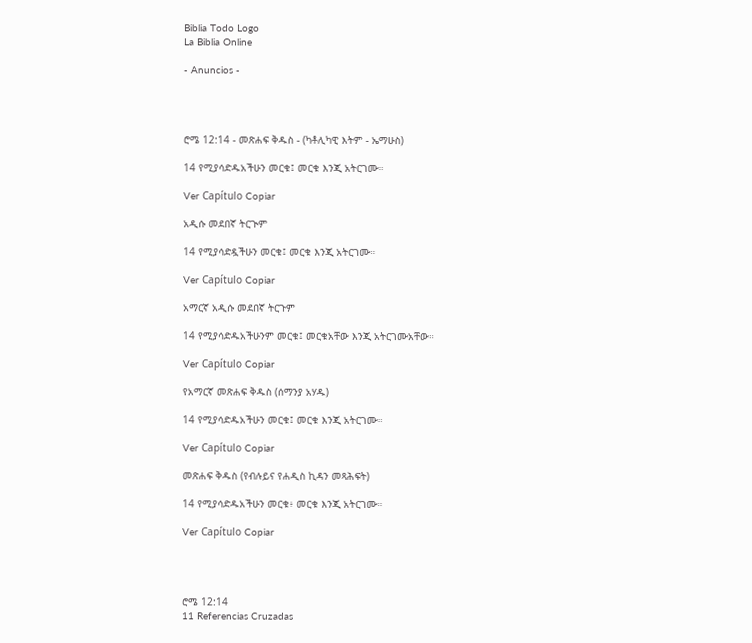Biblia Todo Logo
La Biblia Online

- Anuncios -




ሮሜ 12:14 - መጽሐፍ ቅዱስ - (ካቶሊካዊ እትም - ኤማሁስ)

14 የሚያሳድዱአችሁን መርቁ፤ መርቁ እንጂ አትርገሙ።

Ver Capítulo Copiar

አዲሱ መደበኛ ትርጒም

14 የሚያሳድዷችሁን መርቁ፤ መርቁ እንጂ አትርገሙ።

Ver Capítulo Copiar

አማርኛ አዲሱ መደበኛ ትርጉም

14 የሚያሳድዱአችሁንም መርቁ፤ መርቁአቸው እንጂ አትርገሙአቸው።

Ver Capítulo Copiar

የአማርኛ መጽሐፍ ቅዱስ (ሰማንያ አሃዱ)

14 የሚያሳድዱአችሁን መርቁ፤ መርቁ እንጂ አትርገሙ።

Ver Capítulo Copiar

መጽሐፍ ቅዱስ (የብሉይና የሐዲስ ኪዳን መጻሕፍት)

14 የሚያሳድዱአችሁን መርቁ፥ መርቁ እንጂ አትርገሙ።

Ver Capítulo Copiar




ሮሜ 12:14
11 Referencias Cruzadas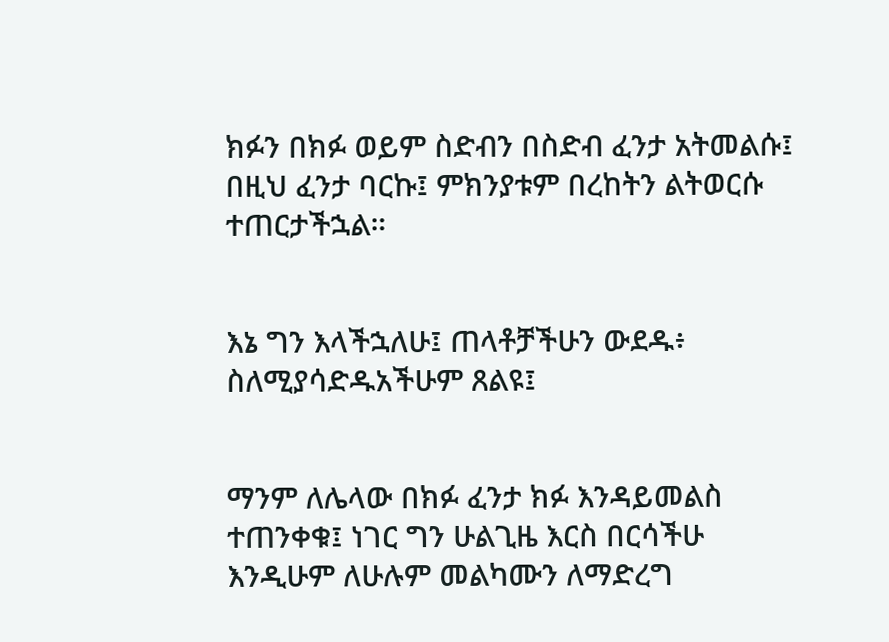ክፉን በክፉ ወይም ስድብን በስድብ ፈንታ አትመልሱ፤ በዚህ ፈንታ ባርኩ፤ ምክንያቱም በረከትን ልትወርሱ ተጠርታችኋል።


እኔ ግን እላችኋለሁ፤ ጠላቶቻችሁን ውደዱ፥ ስለሚያሳድዱአችሁም ጸልዩ፤


ማንም ለሌላው በክፉ ፈንታ ክፉ እንዳይመልስ ተጠንቀቁ፤ ነገር ግን ሁልጊዜ እርስ በርሳችሁ እንዲሁም ለሁሉም መልካሙን ለማድረግ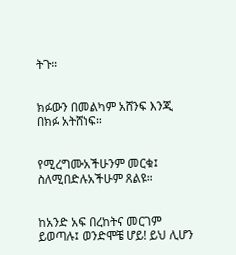ትጉ።


ክፉውን በመልካም አሸንፍ እንጂ በክፉ አትሸነፍ።


የሚረግሙአችሁንም መርቁ፤ ስለሚበድሉአችሁም ጸልዩ።


ከአንድ አፍ በረከትና መርገም ይወጣሉ፤ ወንድሞቼ ሆይ! ይህ ሊሆን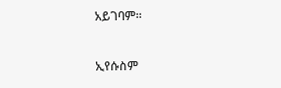አይገባም።


ኢየሱስም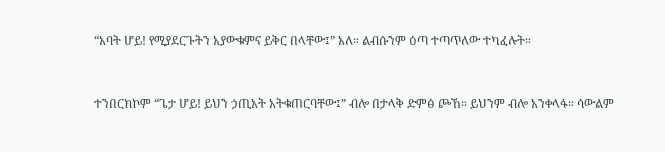“አባት ሆይ! የሚያደርጉትን አያውቁምና ይቅር በላቸው፤” አለ። ልብሱንም ዕጣ ተጣጥለው ተካፈሉት።


ተንበርክኮም “ጌታ ሆይ! ይህን ኃጢአት አትቁጠርባቸው፤” ብሎ በታላቅ ድምፅ ጮኸ። ይህንም ብሎ አንቀላፋ። ሳውልም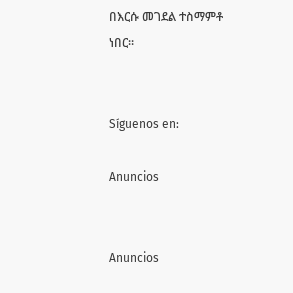በእርሱ መገደል ተስማምቶ ነበር።


Síguenos en:

Anuncios


Anuncios